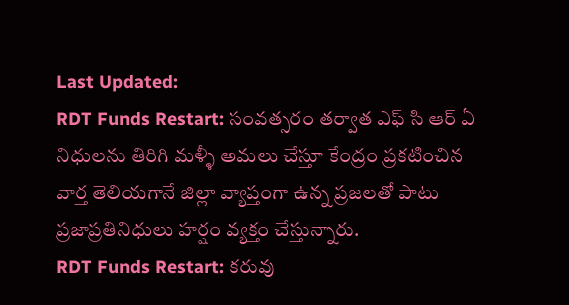Last Updated:
RDT Funds Restart: సంవత్సరం తర్వాత ఎఫ్ సి ఆర్ ఏ నిధులను తిరిగి మళ్ళీ అమలు చేస్తూ కేంద్రం ప్రకటించిన వార్త తెలియగానే జిల్లా వ్యాప్తంగా ఉన్న ప్రజలతో పాటు ప్రజాప్రతినిధులు హర్షం వ్యక్తం చేస్తున్నారు.
RDT Funds Restart: కరువు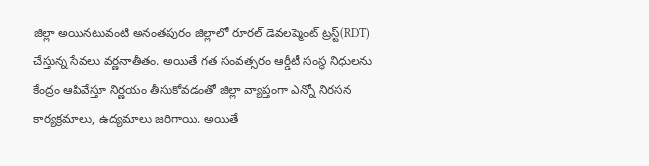జిల్లా అయినటువంటి అనంతపురం జిల్లాలో రూరల్ డెవలప్మెంట్ ట్రస్ట్(RDT) చేస్తున్న సేవలు వర్ణనాతీతం. అయితే గత సంవత్సరం ఆర్డీటీ సంస్థ నిధులను కేంద్రం ఆపివేస్తూ నిర్ణయం తీసుకోవడంతో జిల్లా వ్యాప్తంగా ఎన్నో నిరసన కార్యక్రమాలు, ఉద్యమాలు జరిగాయి. అయితే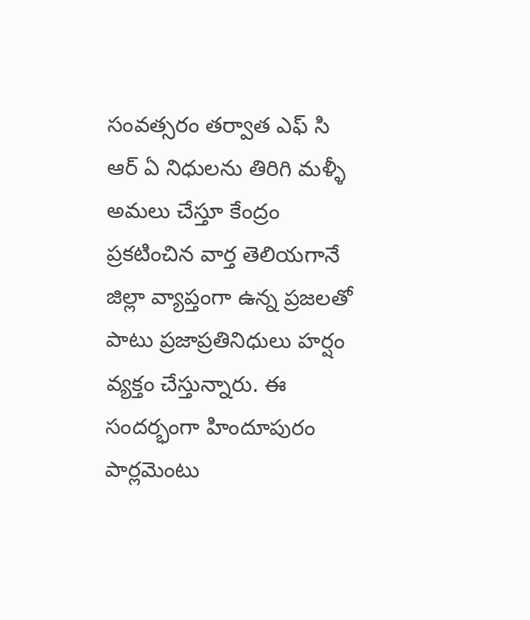సంవత్సరం తర్వాత ఎఫ్ సి ఆర్ ఏ నిధులను తిరిగి మళ్ళీ అమలు చేస్తూ కేంద్రం ప్రకటించిన వార్త తెలియగానే జిల్లా వ్యాప్తంగా ఉన్న ప్రజలతో పాటు ప్రజాప్రతినిధులు హర్షం వ్యక్తం చేస్తున్నారు. ఈ సందర్భంగా హిందూపురం పార్లమెంటు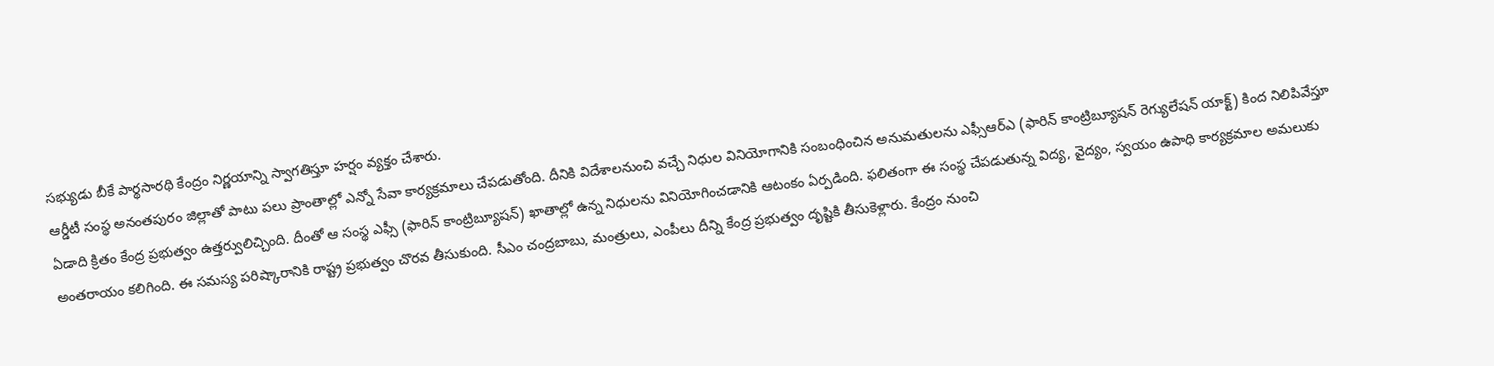సభ్యుడు బీకే పార్థసారథి కేంద్రం నిర్ణయాన్ని స్వాగతిస్తూ హర్షం వ్యక్తం చేశారు.
ఆర్డీటీ సంస్థ అనంతపురం జిల్లాతో పాటు పలు ప్రాంతాల్లో ఎన్నో సేవా కార్యక్రమాలు చేపడుతోంది. దీనికి విదేశాలనుంచి వచ్చే నిధుల వినియోగానికి సంబంధించిన అనుమతులను ఎఫ్సీఆర్ఎ (ఫారిన్ కాంట్రిబ్యూషన్ రెగ్యులేషన్ యాక్ట్) కింద నిలిపివేస్తూ ఏడాది క్రితం కేంద్ర ప్రభుత్వం ఉత్తర్వులిచ్చింది. దీంతో ఆ సంస్థ ఎఫ్సీ (ఫారిన్ కాంట్రిబ్యూషన్) ఖాతాల్లో ఉన్న నిధులను వినియోగించడానికి ఆటంకం ఏర్పడింది. ఫలితంగా ఈ సంస్థ చేపడుతున్న విద్య, వైద్యం, స్వయం ఉపాధి కార్యక్రమాల అమలుకు అంతరాయం కలిగింది. ఈ సమస్య పరిష్కారానికి రాష్ట్ర ప్రభుత్వం చొరవ తీసుకుంది. సీఎం చంద్రబాబు, మంత్రులు, ఎంపీలు దీన్ని కేంద్ర ప్రభుత్వం దృష్టికి తీసుకెళ్లారు. కేంద్రం నుంచి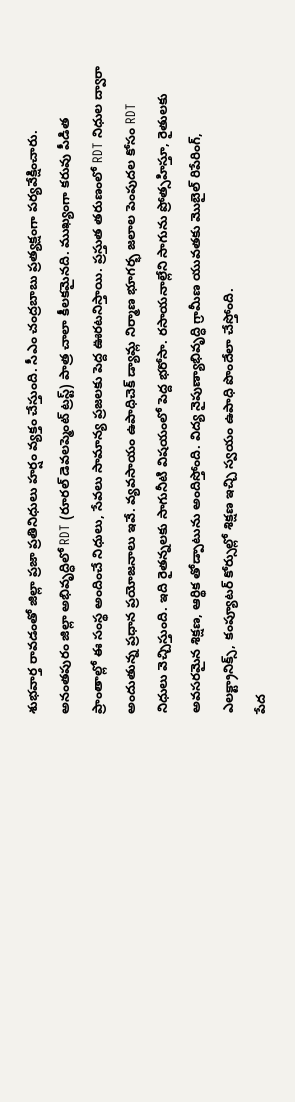శుభవార్త రావడంతో జిల్లా ప్రజా ప్రతినిధులు హర్షం వ్యక్తం చేస్తుంది. సీఎం చంద్రబాబు ప్రత్యక్షంగా పర్యవేక్షించారు.
అనంతపురం జిల్లా అభివృద్ధిలో RDT (రూరల్ డెవలప్మెంట్ ట్రస్ట్) పాత్ర చాలా కీలకమైనది. ముఖ్యంగా కరువు పీడిత ప్రాంతాల్లో ఈ సంస్థ అందించే నిధులు, సేవలు సామాన్య ప్రజలకు పెద్ద ఊరటనిస్తాయి. ప్రస్తుత తరుణంలో RDT నిధుల ద్వారా అందుతున్న ప్రధాన ప్రయోజనాలు ఇవే. వ్యవసాయం ఉపాధిచెక్ డ్యామ్ల నిర్మాణ భూగర్భ జలాల పెంపుదల కోసం RDT నిధులు వెచ్చిస్తుంది. ఇది రైతన్నలకు సాగునీటి విషయంలో పెద్ద భరోసా. రసాయనాల్లేని సాగును ప్రోత్సహిస్తూ, రైతులకు అవసరమైన శిక్షణ, ఆర్థిక తోడ్పాటును అందిస్తోంది. విద్య నైపుణ్యాభివృద్ధి గ్రామీణ యువతకు మొబైల్ రిపేరింగ్, ఎలక్ట్రానిక్స్, కంప్యూటర్ కోర్సుల్లో శిక్షణ ఇచ్చి స్వయం ఉపాధి పొందేలా చేస్తోంది.
పేద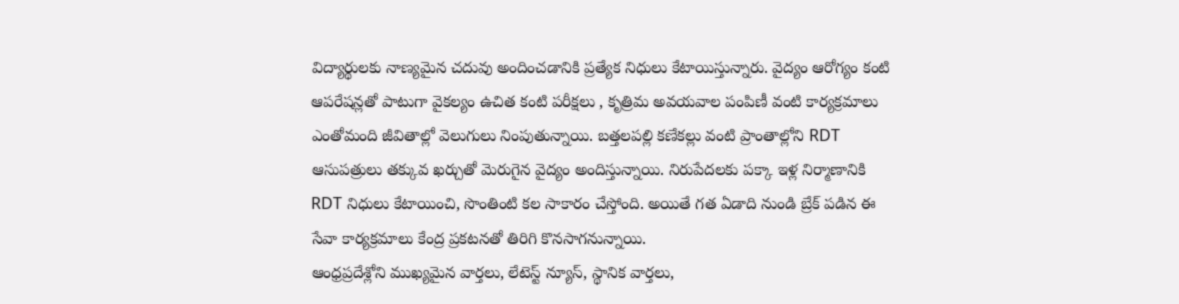విద్యార్థులకు నాణ్యమైన చదువు అందించడానికి ప్రత్యేక నిధులు కేటాయిస్తున్నారు. వైద్యం ఆరోగ్యం కంటి ఆపరేషన్లతో పాటుగా వైకల్యం ఉచిత కంటి పరీక్షలు , కృత్రిమ అవయవాల పంపిణీ వంటి కార్యక్రమాలు ఎంతోమంది జీవితాల్లో వెలుగులు నింపుతున్నాయి. బత్తలపల్లి కణేకల్లు వంటి ప్రాంతాల్లోని RDT ఆసుపత్రులు తక్కువ ఖర్చుతో మెరుగైన వైద్యం అందిస్తున్నాయి. నిరుపేదలకు పక్కా ఇళ్ల నిర్మాణానికి RDT నిధులు కేటాయించి, సొంతింటి కల సాకారం చేస్తోంది. అయితే గత ఏడాది నుండి బ్రేక్ పడిన ఈ సేవా కార్యక్రమాలు కేంద్ర ప్రకటనతో తిరిగి కొనసాగనున్నాయి.
ఆంధ్రప్రదేశ్లోని ముఖ్యమైన వార్తలు, లేటెస్ట్ న్యూస్, స్థానిక వార్తలు,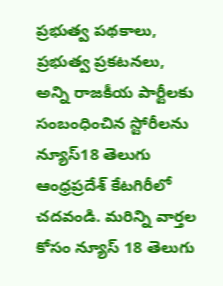ప్రభుత్వ పథకాలు, ప్రభుత్వ ప్రకటనలు, అన్ని రాజకీయ పార్టీలకు సంబంధించిన స్టోరీలను న్యూస్18 తెలుగు ఆంధ్రప్రదేశ్ కేటగిరీలో చదవండి. మరిన్ని వార్తల కోసం న్యూస్ 18 తెలుగు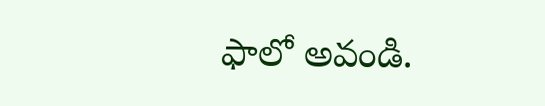ఫాలో అవండి.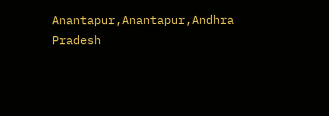Anantapur,Anantapur,Andhra Pradesh